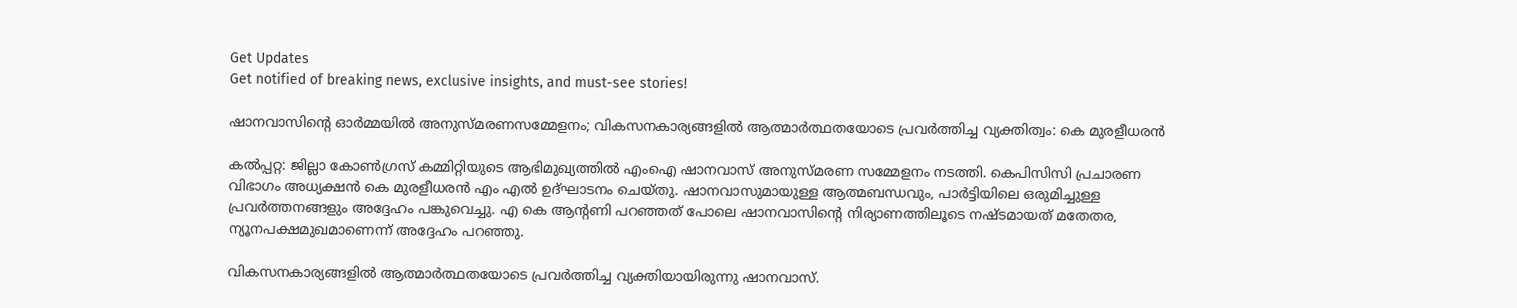Get Updates
Get notified of breaking news, exclusive insights, and must-see stories!

ഷാനവാസിന്റെ ഓര്‍മ്മയില്‍ അനുസ്മരണസമ്മേളനം; വികസനകാര്യങ്ങളില്‍ ആത്മാര്‍ത്ഥതയോടെ പ്രവര്‍ത്തിച്ച വ്യക്തിത്വം: കെ മുരളീധരന്‍

കല്‍പ്പറ്റ: ജില്ലാ കോണ്‍ഗ്രസ് കമ്മിറ്റിയുടെ ആഭിമുഖ്യത്തില്‍ എംഐ ഷാനവാസ് അനുസ്മരണ സമ്മേളനം നടത്തി. കെപിസിസി പ്രചാരണ വിഭാഗം അധ്യക്ഷന്‍ കെ മുരളീധരന്‍ എം എല്‍ ഉദ്ഘാടനം ചെയ്തു. ഷാനവാസുമായുള്ള ആത്മബന്ധവും, പാര്‍ട്ടിയിലെ ഒരുമിച്ചുള്ള പ്രവര്‍ത്തനങ്ങളും അദ്ദേഹം പങ്കുവെച്ചു. എ കെ ആന്റണി പറഞ്ഞത് പോലെ ഷാനവാസിന്റെ നിര്യാണത്തിലൂടെ നഷ്ടമായത് മതേതര, ന്യൂനപക്ഷമുഖമാണെന്ന് അദ്ദേഹം പറഞ്ഞു.

വികസനകാര്യങ്ങളില്‍ ആത്മാര്‍ത്ഥതയോടെ പ്രവര്‍ത്തിച്ച വ്യക്തിയായിരുന്നു ഷാനവാസ്.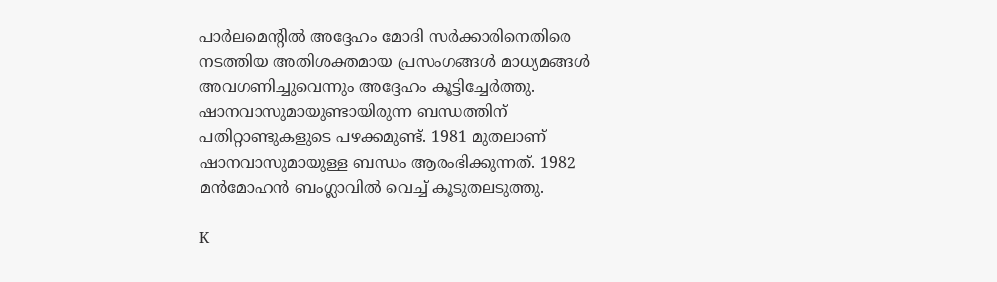പാര്‍ലമെന്റില്‍ അദ്ദേഹം മോദി സര്‍ക്കാരിനെതിരെ നടത്തിയ അതിശക്തമായ പ്രസംഗങ്ങള്‍ മാധ്യമങ്ങള്‍ അവഗണിച്ചുവെന്നും അദ്ദേഹം കൂട്ടിച്ചേര്‍ത്തു. ഷാനവാസുമായുണ്ടായിരുന്ന ബന്ധത്തിന് പതിറ്റാണ്ടുകളുടെ പഴക്കമുണ്ട്. 1981 മുതലാണ് ഷാനവാസുമായുള്ള ബന്ധം ആരംഭിക്കുന്നത്. 1982 മന്‍മോഹന്‍ ബംഗ്ലാവില്‍ വെച്ച് കൂടുതലടുത്തു.

K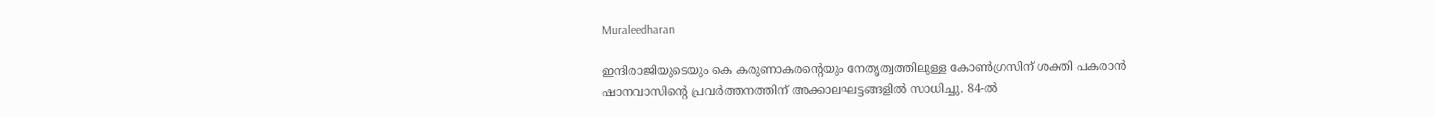Muraleedharan

ഇന്ദിരാജിയുടെയും കെ കരുണാകരന്റെയും നേതൃത്വത്തിലുള്ള കോണ്‍ഗ്രസിന് ശക്തി പകരാന്‍ ഷാനവാസിന്റെ പ്രവര്‍ത്തനത്തിന് അക്കാലഘട്ടങ്ങളില്‍ സാധിച്ചു. 84-ല്‍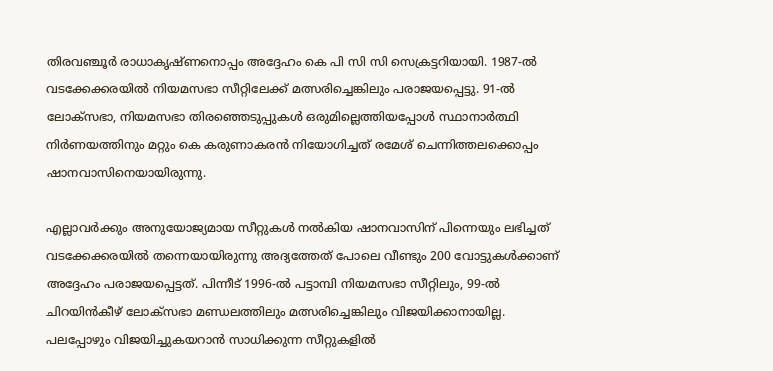തിരവഞ്ചൂര്‍ രാധാകൃഷ്ണനൊപ്പം അദ്ദേഹം കെ പി സി സി സെക്രട്ടറിയായി. 1987-ല്‍ വടക്കേക്കരയില്‍ നിയമസഭാ സീറ്റിലേക്ക് മത്സരിച്ചെങ്കിലും പരാജയപ്പെട്ടു. 91-ല്‍ ലോക്‌സഭാ, നിയമസഭാ തിരഞ്ഞെടുപ്പുകള്‍ ഒരുമില്ലെത്തിയപ്പോള്‍ സ്ഥാനാര്‍ത്ഥി നിര്‍ണയത്തിനും മറ്റും കെ കരുണാകരന്‍ നിയോഗിച്ചത് രമേശ് ചെന്നിത്തലക്കൊപ്പം ഷാനവാസിനെയായിരുന്നു.

എല്ലാവര്‍ക്കും അനുയോജ്യമായ സീറ്റുകള്‍ നല്‍കിയ ഷാനവാസിന് പിന്നെയും ലഭിച്ചത് വടക്കേക്കരയില്‍ തന്നെയായിരുന്നു അദ്യത്തേത് പോലെ വീണ്ടും 200 വോട്ടുകള്‍ക്കാണ് അദ്ദേഹം പരാജയപ്പെട്ടത്. പിന്നീട് 1996-ല്‍ പട്ടാമ്പി നിയമസഭാ സീറ്റിലും, 99-ല്‍ ചിറയിന്‍കീഴ് ലോക്‌സഭാ മണ്ഡലത്തിലും മത്സരിച്ചെങ്കിലും വിജയിക്കാനായില്ല. പലപ്പോഴും വിജയിച്ചുകയറാന്‍ സാധിക്കുന്ന സീറ്റുകളില്‍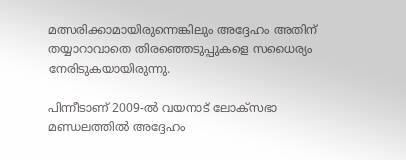മത്സരിക്കാമായിരുന്നെങ്കിലും അദ്ദേഹം അതിന് തയ്യാറാവാതെ തിരഞ്ഞെടുപ്പുകളെ സധൈര്യം നേരിടുകയായിരുന്നു.

പിന്നീടാണ് 2009-ല്‍ വയനാട് ലോക്‌സഭാ മണ്ഡലത്തില്‍ അദ്ദേഹം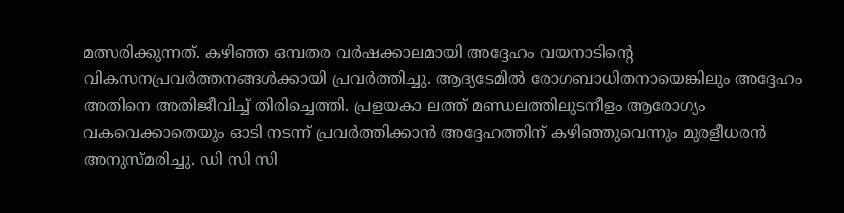മത്സരിക്കുന്നത്. കഴിഞ്ഞ ഒമ്പതര വര്‍ഷക്കാലമായി അദ്ദേഹം വയനാടിന്റെ വികസനപ്രവര്‍ത്തനങ്ങള്‍ക്കായി പ്രവര്‍ത്തിച്ചു. ആദ്യടേമില്‍ രോഗബാധിതനായെങ്കിലും അദ്ദേഹം അതിനെ അതിജീവിച്ച് തിരിച്ചെത്തി. പ്രളയകാ ലത്ത് മണ്ഡലത്തിലുടനീളം ആരോഗ്യം വകവെക്കാതെയും ഓടി നടന്ന് പ്രവര്‍ത്തിക്കാന്‍ അദ്ദേഹത്തിന് കഴിഞ്ഞുവെന്നും മുരളീധരന്‍ അനുസ്മരിച്ചു. ഡി സി സി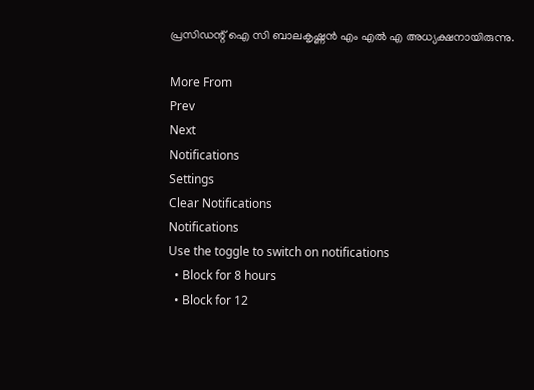പ്രസിഡന്റ് ഐ സി ബാലകൃഷ്ണന്‍ എം എല്‍ എ അധ്യക്ഷനായിരുന്നു.

More From
Prev
Next
Notifications
Settings
Clear Notifications
Notifications
Use the toggle to switch on notifications
  • Block for 8 hours
  • Block for 12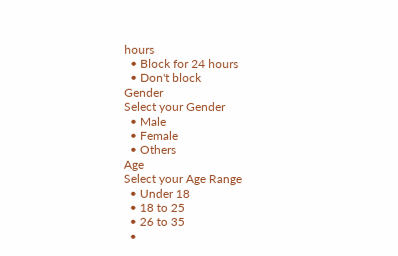hours
  • Block for 24 hours
  • Don't block
Gender
Select your Gender
  • Male
  • Female
  • Others
Age
Select your Age Range
  • Under 18
  • 18 to 25
  • 26 to 35
  •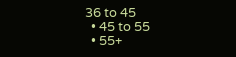36 to 45
  • 45 to 55
  • 55+